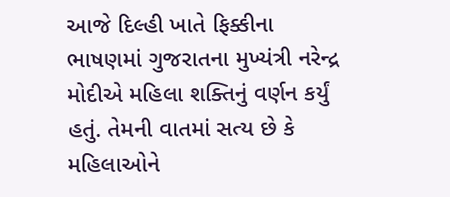આજે દિલ્હી ખાતે ફિક્કીના ભાષણમાં ગુજરાતના મુખ્યંત્રી નરેન્દ્ર મોદીએ મહિલા શક્તિનું વર્ણન કર્યું હતું. તેમની વાતમાં સત્ય છે કે મહિલાઓને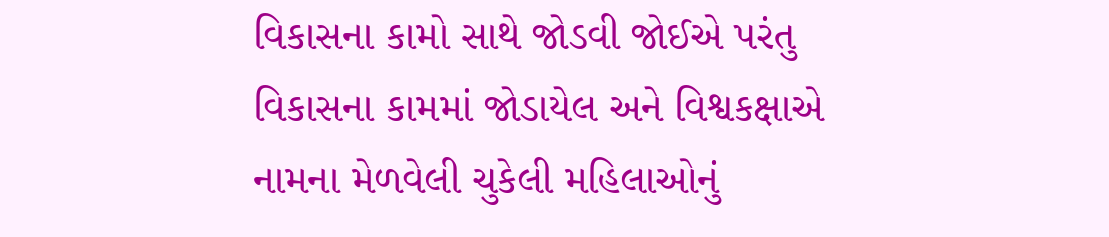વિકાસના કામો સાથે જોડવી જોઈએ પરંતુ વિકાસના કામમાં જોડાયેલ અને વિશ્વકક્ષાએ નામના મેળવેલી ચુકેલી મહિલાઓનું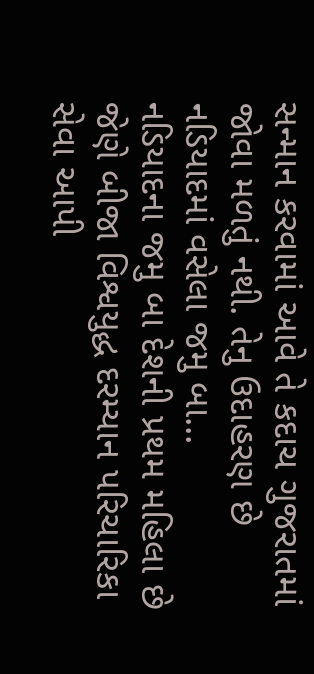સન્માન કરવામાં આવે તે કદાચ ગુજરાતમાં જોવા મળતું નથી. તેનુ ઉદાહરણ છે નડિયાદમાં વસેલા જમુ બા...
નડિયાદના જમુ બા દેશની પ્રથમ મહિલા છે જેણે બીજા વિશ્વયુદ્ધ દરમ્યાન પરિચારિકા સેવા આપી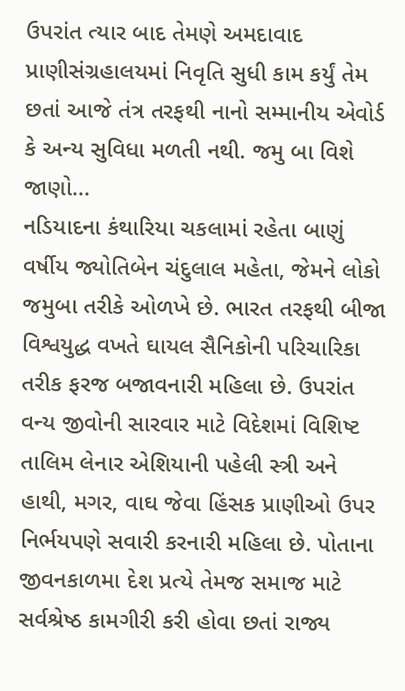ઉપરાંત ત્યાર બાદ તેમણે અમદાવાદ પ્રાણીસંગ્રહાલયમાં નિવૃતિ સુધી કામ કર્યું તેમ છતાં આજે તંત્ર તરફથી નાનો સમ્માનીય એવોર્ડ કે અન્ય સુવિધા મળતી નથી. જમુ બા વિશે જાણો...
નડિયાદના કંથારિયા ચકલામાં રહેતા બાણું વર્ષીય જ્યોતિબેન ચંદુલાલ મહેતા, જેમને લોકો જમુબા તરીકે ઓળખે છે. ભારત તરફથી બીજા વિશ્વયુદ્ધ વખતે ઘાયલ સૈનિકોની પરિચારિકા તરીક ફરજ બજાવનારી મહિલા છે. ઉપરાંત વન્ય જીવોની સારવાર માટે વિદેશમાં વિશિષ્ટ તાલિમ લેનાર એશિયાની પહેલી સ્ત્રી અને હાથી, મગર, વાઘ જેવા હિંસક પ્રાણીઓ ઉપર નિર્ભયપણે સવારી કરનારી મહિલા છે. પોતાના જીવનકાળમા દેશ પ્રત્યે તેમજ સમાજ માટે સર્વશ્રેષ્ઠ કામગીરી કરી હોવા છતાં રાજ્ય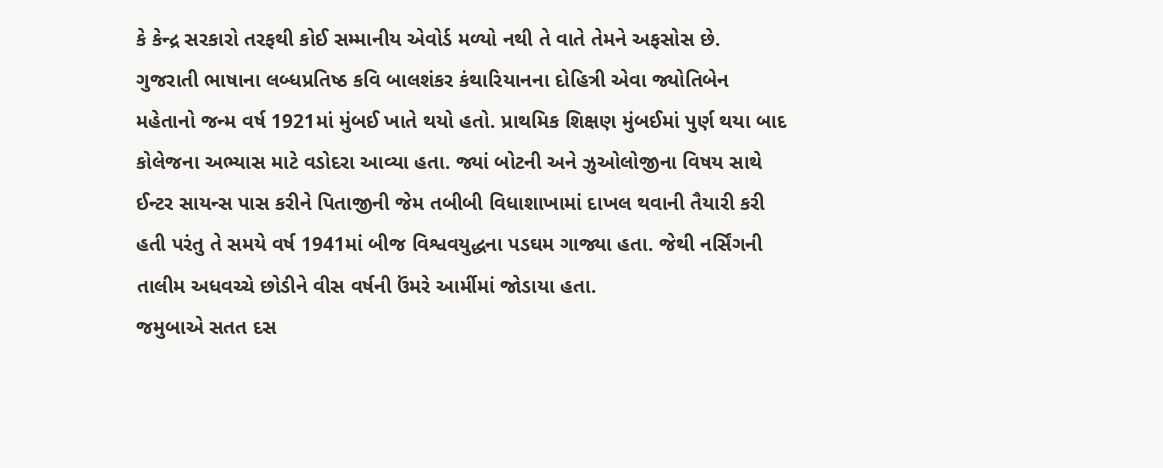કે કેન્દ્ર સરકારો તરફથી કોઈ સમ્માનીય એવોર્ડ મળ્યો નથી તે વાતે તેમને અફસોસ છે.
ગુજરાતી ભાષાના લબ્ધપ્રતિષ્ઠ કવિ બાલશંકર કંથારિયાનના દોહિત્રી એવા જ્યોતિબેન મહેતાનો જન્મ વર્ષ 1921માં મુંબઈ ખાતે થયો હતો. પ્રાથમિક શિક્ષણ મુંબઈમાં પુર્ણ થયા બાદ કોલેજના અભ્યાસ માટે વડોદરા આવ્યા હતા. જ્યાં બોટની અને ઝુઓલોજીના વિષય સાથે ઈન્ટર સાયન્સ પાસ કરીને પિતાજીની જેમ તબીબી વિધાશાખામાં દાખલ થવાની તૈયારી કરી હતી પરંતુ તે સમયે વર્ષ 1941માં બીજ વિશ્વવયુદ્ધના પડઘમ ગાજ્યા હતા. જેથી નર્સિંગની તાલીમ અધવચ્ચે છોડીને વીસ વર્ષની ઉંમરે આર્મીમાં જોડાયા હતા.
જમુબાએ સતત દસ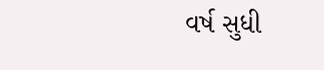વર્ષ સુધી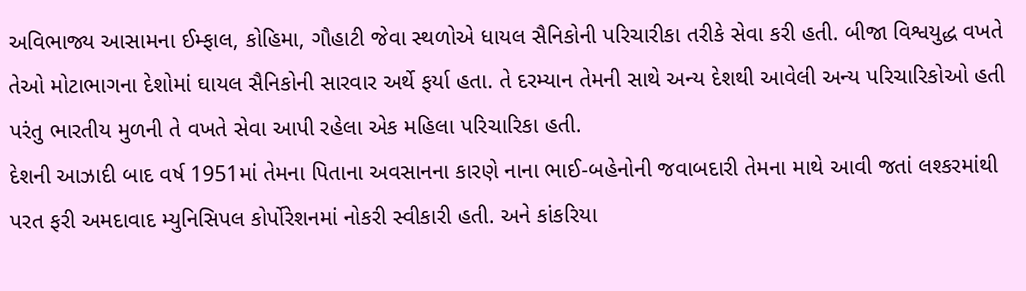અવિભાજ્ય આસામના ઈમ્ફાલ, કોહિમા, ગૌહાટી જેવા સ્થળોએ ધાયલ સૈનિકોની પરિચારીકા તરીકે સેવા કરી હતી. બીજા વિશ્વયુદ્ધ વખતે તેઓ મોટાભાગના દેશોમાં ઘાયલ સૈનિકોની સારવાર અર્થે ફર્યા હતા. તે દરમ્યાન તેમની સાથે અન્ય દેશથી આવેલી અન્ય પરિચારિકોઓ હતી પરંતુ ભારતીય મુળની તે વખતે સેવા આપી રહેલા એક મહિલા પરિચારિકા હતી.
દેશની આઝાદી બાદ વર્ષ 1951માં તેમના પિતાના અવસાનના કારણે નાના ભાઈ-બહેનોની જવાબદારી તેમના માથે આવી જતાં લશ્કરમાંથી પરત ફરી અમદાવાદ મ્યુનિસિપલ કોર્પોરેશનમાં નોકરી સ્વીકારી હતી. અને કાંકરિયા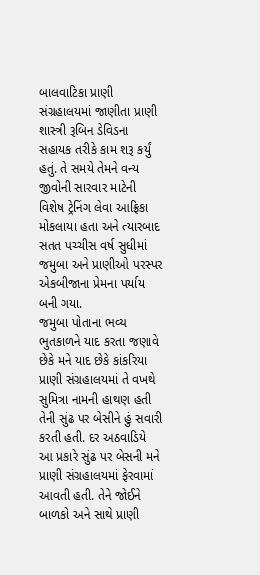બાલવાટિકા પ્રાણી સંગ્રહાલયમાં જાણીતા પ્રાણી શાસ્ત્રી રૂબિન ડેવિડના સહાયક તરીકે કામ શરૂ કર્યું હતું. તે સમયે તેમને વન્ય જીવોની સારવાર માટેની વિશેષ ટ્રેનિંગ લેવા આફ્રિકા મોકલાયા હતા અને ત્યારબાદ સતત પચ્ચીસ વર્ષ સુધીમાં જમુબા અને પ્રાણીઓ પરસ્પર એકબીજાના પ્રેમના પર્યાય બની ગયા.
જમુબા પોતાના ભવ્ય ભુતકાળને યાદ કરતા જણાવે છેકે મને યાદ છેકે કાંકરિયા પ્રાણી સંગ્રહાલયમાં તે વખથે સુમિત્રા નામની હાથણ હતી તેની સુંઢ પર બેસીને હું સવારી કરતી હતી. દર અઠવાડિયે આ પ્રકારે સુંઢ પર બેસની મને પ્રાણી સંગ્રહાલયમાં ફેરવામાં આવતી હતી. તેને જોઈને બાળકો અને સાથે પ્રાણી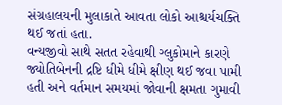સંગ્રહાલયની મુલાકાતે આવતા લોકો આશ્ચર્યચક્તિ થઈ જતાં હતા.
વન્યજીવો સાથે સતત રહેવાથી ગ્લુકોમાને કારણે જ્યોતિબેનની દ્રષ્ટિ ધીમે ધીમે ક્ષીણ થઈ જવા પામી હતી અને વર્તમાન સમયમાં જોવાની ક્ષમતા ગુમાવી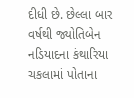દીધી છે. છેલ્લા બાર વર્ષથી જ્યોતિબેન નડિયાદના કંથારિયા ચકલામાં પોતાના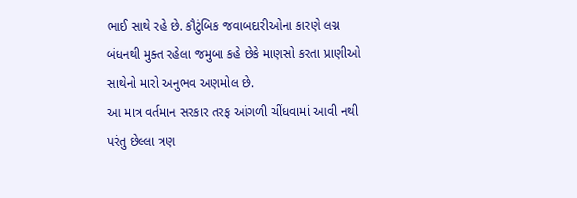ભાઈ સાથે રહે છે. કૌટુંબિક જવાબદારીઓના કારણે લગ્ન બંધનથી મુક્ત રહેલા જમુબા કહે છેકે માણસો કરતા પ્રાણીઓ સાથેનો મારો અનુભવ અણમોલ છે.
આ માત્ર વર્તમાન સરકાર તરફ આંગળી ચીંધવામાં આવી નથી પરંતુ છેલ્લા ત્રણ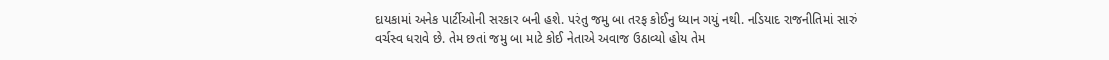દાયકામાં અનેક પાર્ટીઓની સરકાર બની હશે. પરંતુ જમુ બા તરફ કોઈનુ ધ્યાન ગયું નથી. નડિયાદ રાજનીતિમાં સારું વર્ચસ્વ ધરાવે છે. તેમ છતાં જમુ બા માટે કોઈ નેતાએ અવાજ ઉઠાવ્યો હોય તેમ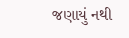જણાયું નથી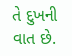તે દુખની વાત છે.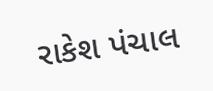રાકેશ પંચાલ